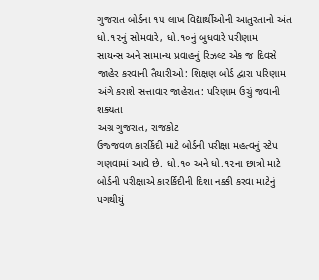ગુજરાત બોર્ડના ૧૫ લાખ વિદ્યાર્થીઓની આતુરતાનો અંત
ધો.૧૨નું સોમવારે, ધો.૧૦નું બુધવારે પરીણામ
સાયન્સ અને સામાન્ય પ્રવાહનું રિઝલ્ટ એક જ દિવસે જાહેર કરવાની તૈયારીઓ: શિક્ષણ બોર્ડ દ્વારા પરિણામ અંગે કરાશે સત્તાવાર જાહેરાત: પરિણામ ઉચું જવાની શક્યતા
અગ્ર ગુજરાત, રાજકોટ
ઉજ્જવળ કારર્કિદી માટે બોર્ડની પરીક્ષા મહત્વનું સ્ટેપ ગણવામાં આવે છે. ધો.૧૦ અને ધો.૧૨ના છાત્રો માટે બોર્ડની પરીક્ષાએ કારર્કિદીની દિશા નક્કી કરવા માટેનું પગથીયું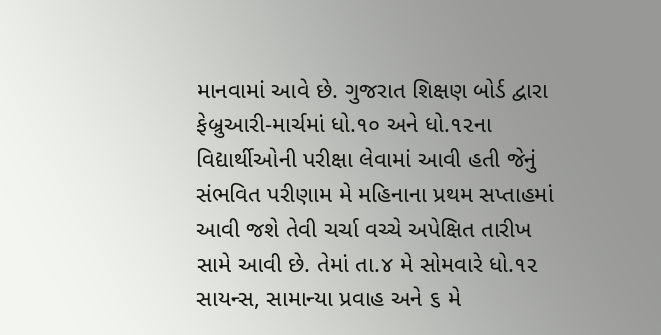માનવામાં આવે છે. ગુજરાત શિક્ષણ બોર્ડ દ્વારા ફેબ્રુઆરી-માર્ચમાં ધો.૧૦ અને ધો.૧૨ના વિદ્યાર્થીઓની પરીક્ષા લેવામાં આવી હતી જેનું સંભવિત પરીણામ મે મહિનાના પ્રથમ સપ્તાહમાં આવી જશે તેવી ચર્ચા વચ્ચે અપેક્ષિત તારીખ સામે આવી છે. તેમાં તા.૪ મે સોમવારે ધો.૧૨ સાયન્સ, સામાન્યા પ્રવાહ અને ૬ મે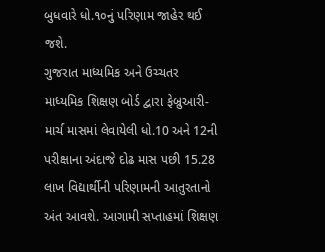બુધવારે ધો.૧૦નું પરિણામ જાહેર થઈ જશે.
ગુજરાત માધ્યમિક અને ઉચ્ચતર માધ્યમિક શિક્ષણ બોર્ડ દ્વારા ફેબ્રુઆરી- માર્ચ માસમાં લેવાયેલી ધો.10 અને 12ની પરીક્ષાના અંદાજે દોઢ માસ પછી 15.28 લાખ વિદ્યાર્થીની પરિણામની આતુરતાનો અંત આવશે. આગામી સપ્તાહમાં શિક્ષણ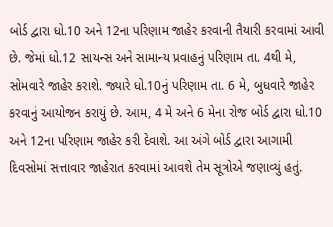બોર્ડ દ્વારા ધો.10 અને 12ના પરિણામ જાહેર કરવાની તૈયારી કરવામાં આવી છે. જેમાં ધો.12 સાયન્સ અને સામાન્ય પ્રવાહનું પરિણામ તા. 4થી મે, સોમવારે જાહેર કરાશે. જ્યારે ધો.10નું પરિણામ તા. 6 મે, બુધવારે જાહેર કરવાનું આયોજન કરાયું છે. આમ, 4 મે અને 6 મેના રોજ બોર્ડ દ્વારા ધો.10 અને 12ના પરિણામ જાહેર કરી દેવાશે. આ અંગે બોર્ડ દ્વારા આગામી દિવસોમાં સત્તાવાર જાહેરાત કરવામાં આવશે તેમ સૂત્રોએ જણાવ્યું હતું.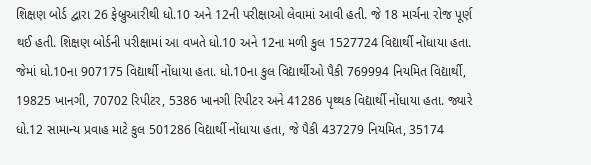શિક્ષણ બોર્ડ દ્વારા 26 ફેબ્રુઆરીથી ધો.10 અને 12ની પરીક્ષાઓ લેવામાં આવી હતી. જે 18 માર્ચના રોજ પૂર્ણ થઈ હતી. શિક્ષણ બોર્ડની પરીક્ષામાં આ વખતે ધો.10 અને 12ના મળી કુલ 1527724 વિદ્યાર્થી નોંધાયા હતા. જેમાં ધો.10ના 907175 વિદ્યાર્થી નોંધાયા હતા. ધો.10ના કુલ વિદ્યાર્થીઓ પૈકી 769994 નિયમિત વિદ્યાર્થી, 19825 ખાનગી, 70702 રિપીટર, 5386 ખાનગી રિપીટર અને 41286 પૃથ્થક વિદ્યાર્થી નોંધાયા હતા. જ્યારે ધો.12 સામાન્ય પ્રવાહ માટે કુલ 501286 વિદ્યાર્થી નોંધાયા હતા, જે પૈકી 437279 નિયમિત, 35174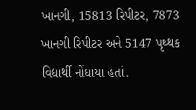ખાનગી, 15813 રિપીટર, 7873 ખાનગી રિપીટર અને 5147 પૃથ્થક વિદ્યાર્થી નોંધાયા હતાં.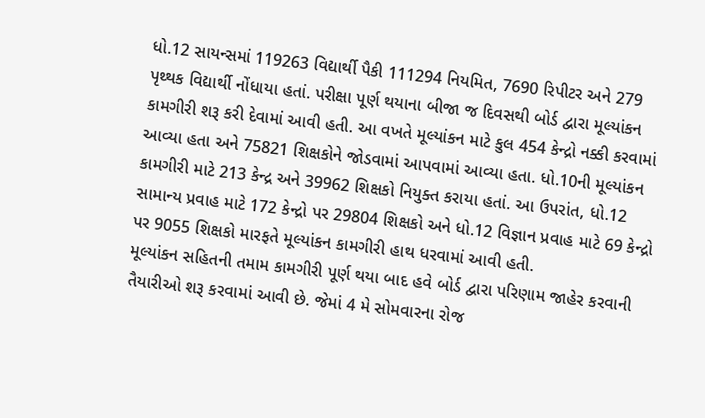ધો.12 સાયન્સમાં 119263 વિદ્યાર્થી પૈકી 111294 નિયમિત, 7690 રિપીટર અને 279 પૃથ્થક વિદ્યાર્થી નોંધાયા હતાં. પરીક્ષા પૂર્ણ થયાના બીજા જ દિવસથી બોર્ડ દ્વારા મૂલ્યાંકન કામગીરી શરૂ કરી દેવામાં આવી હતી. આ વખતે મૂલ્યાંકન માટે કુલ 454 કેન્દ્રો નક્કી કરવામાં આવ્યા હતા અને 75821 શિક્ષકોને જોડવામાં આપવામાં આવ્યા હતા. ધો.10ની મૂલ્યાંકન કામગીરી માટે 213 કેન્દ્ર અને 39962 શિક્ષકો નિયુક્ત કરાયા હતાં. આ ઉપરાંત, ધો.12 સામાન્ય પ્રવાહ માટે 172 કેન્દ્રો પર 29804 શિક્ષકો અને ધો.12 વિજ્ઞાન પ્રવાહ માટે 69 કેન્દ્રો પર 9055 શિક્ષકો મારફતે મૂલ્યાંકન કામગીરી હાથ ધરવામાં આવી હતી.
મૂલ્યાંકન સહિતની તમામ કામગીરી પૂર્ણ થયા બાદ હવે બોર્ડ દ્વારા પરિણામ જાહેર કરવાની તૈયારીઓ શરૂ કરવામાં આવી છે. જેમાં 4 મે સોમવારના રોજ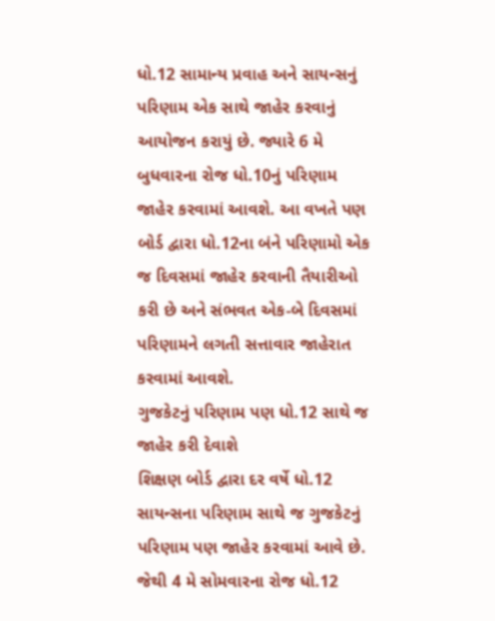ધો.12 સામાન્ય પ્રવાહ અને સાયન્સનું પરિણામ એક સાથે જાહેર કરવાનું આયોજન કરાયું છે. જ્યારે 6 મે બુધવારના રોજ ધો.10નું પરિણામ જાહેર કરવામાં આવશે. આ વખતે પણ બોર્ડ દ્વારા ધો.12ના બંને પરિણામો એક જ દિવસમાં જાહેર કરવાની તૈયારીઓ કરી છે અને સંભવત એક-બે દિવસમાં પરિણામને લગતી સત્તાવાર જાહેરાત કરવામાં આવશે.
ગુજકેટનું પરિણામ પણ ધો.12 સાથે જ જાહેર કરી દેવાશે
શિક્ષણ બોર્ડ દ્વારા દર વર્ષે ધો.12 સાયન્સના પરિણામ સાથે જ ગુજકેટનું પરિણામ પણ જાહેર કરવામાં આવે છે. જેથી 4 મે સોમવારના રોજ ધો.12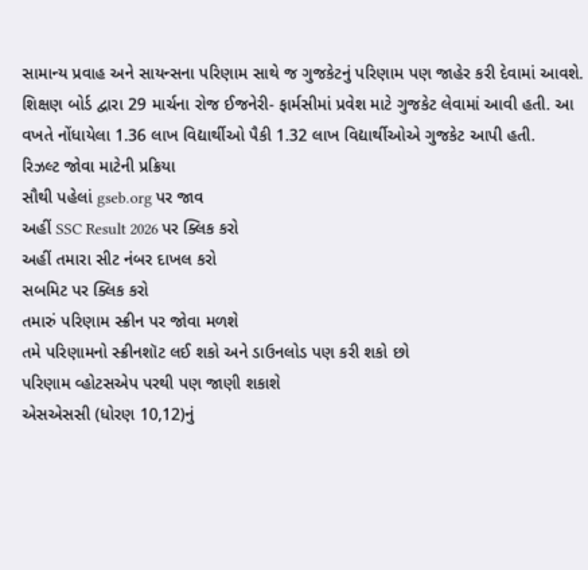સામાન્ય પ્રવાહ અને સાયન્સના પરિણામ સાથે જ ગુજકેટનું પરિણામ પણ જાહેર કરી દેવામાં આવશે. શિક્ષણ બોર્ડ દ્વારા 29 માર્ચના રોજ ઈજનેરી- ફાર્મસીમાં પ્રવેશ માટે ગુજકેટ લેવામાં આવી હતી. આ વખતે નોંધાયેલા 1.36 લાખ વિદ્યાર્થીઓ પૈકી 1.32 લાખ વિદ્યાર્થીઓએ ગુજકેટ આપી હતી.
રિઝલ્ટ જોવા માટેની પ્રક્રિયા
સૌથી પહેલાં gseb.org પર જાવ
અહીં SSC Result 2026 પર ક્લિક કરો
અહીં તમારા સીટ નંબર દાખલ કરો
સબમિટ પર ક્લિક કરો
તમારું પરિણામ સ્ક્રીન પર જોવા મળશે
તમે પરિણામનો સ્ક્રીનશૉટ લઈ શકો અને ડાઉનલોડ પણ કરી શકો છો
પરિણામ વ્હોટસએપ પરથી પણ જાણી શકાશે
એસએસસી (ધોરણ 10,12)નું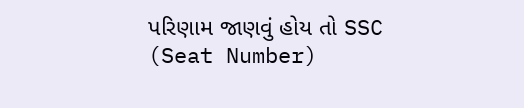પરિણામ જાણવું હોય તો SSC (Seat Number)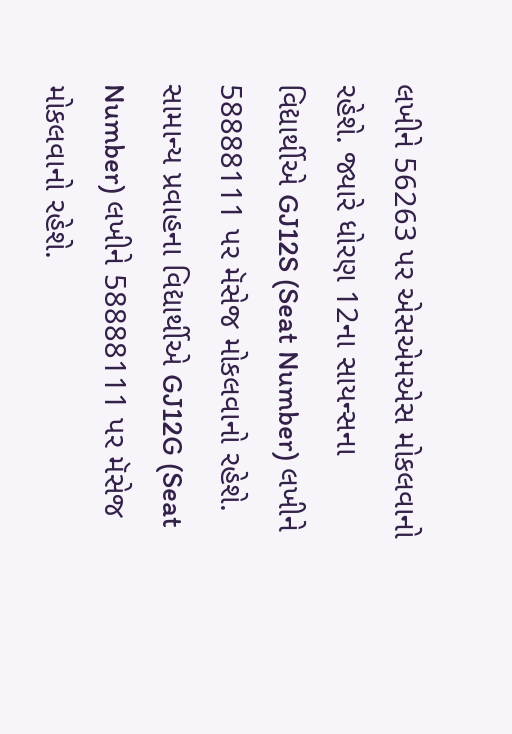લખીને 56263 પર એસએમએસ મોકલવાનો રહેશે. જ્યારે ધોરણ 12ના સાયન્સના વિદ્યાર્થીએ GJ12S (Seat Number) લખીને 58888111 પર મૅસેજ મોકલવાનો રહેશે. સામાન્ય પ્રવાહના વિદ્યાર્થીએ GJ12G (Seat Number) લખીને 58888111 પર મૅસેજ મોકલવાનો રહેશે.